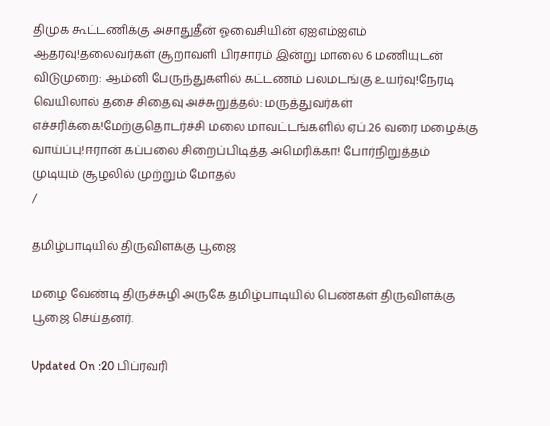திமுக கூட்டணிக்கு அசாதுதீன் ஓவைசியின் ஏஐஎம்ஐஎம் ஆதரவு!தலைவர்கள் சூறாவளி பிரசாரம் இன்று மாலை 6 மணியுடன் விடுமுறை: ஆம்னி பேருந்துகளில் கட்டணம் பலமடங்கு உயர்வு!நேரடி வெயிலால் தசை சிதைவு அச்சுறுத்தல்: மருத்துவர்கள் எச்சரிக்கை!மேற்குதொடர்ச்சி மலை மாவட்டங்களில் ஏப்.26 வரை மழைக்கு வாய்ப்பு!ஈரான் கப்பலை சிறைப்பிடித்த அமெரிக்கா! போர்நிறுத்தம் முடியும் சூழலில் முற்றும் மோதல்
/

தமிழ்பாடியில் திருவிளக்கு பூஜை

மழை வேண்டி திருச்சுழி அருகே தமிழ்பாடியில் பெண்கள் திருவிளக்கு பூஜை செய்தனர்.

Updated On :20 பிப்ரவரி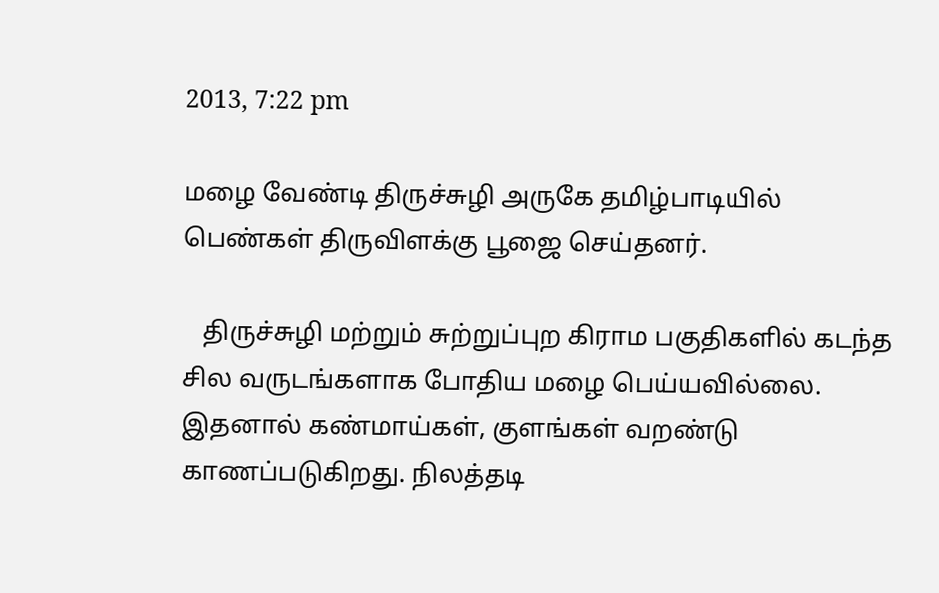2013, 7:22 pm

மழை வேண்டி திருச்சுழி அருகே தமிழ்பாடியில் பெண்கள் திருவிளக்கு பூஜை செய்தனர்.

   திருச்சுழி மற்றும் சுற்றுப்புற கிராம பகுதிகளில் கடந்த சில வருடங்களாக போதிய மழை பெய்யவில்லை. இதனால் கண்மாய்கள், குளங்கள் வறண்டு காணப்படுகிறது. நிலத்தடி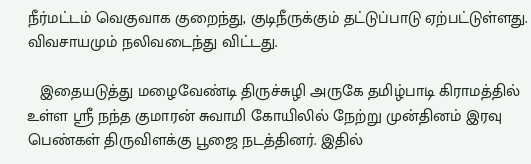நீர்மட்டம் வெகுவாக குறைந்து, குடிநீருக்கும் தட்டுப்பாடு ஏற்பட்டுள்ளது. விவசாயமும் நலிவடைந்து விட்டது.

   இதையடுத்து மழைவேண்டி திருச்சுழி அருகே தமிழ்பாடி கிராமத்தில் உள்ள ஸ்ரீ நந்த குமாரன் சுவாமி கோயிலில் நேற்று முன்தினம் இரவு பெண்கள் திருவிளக்கு பூஜை நடத்தினர். இதில்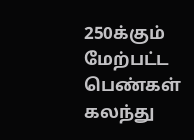250க்கும் மேற்பட்ட பெண்கள் கலந்து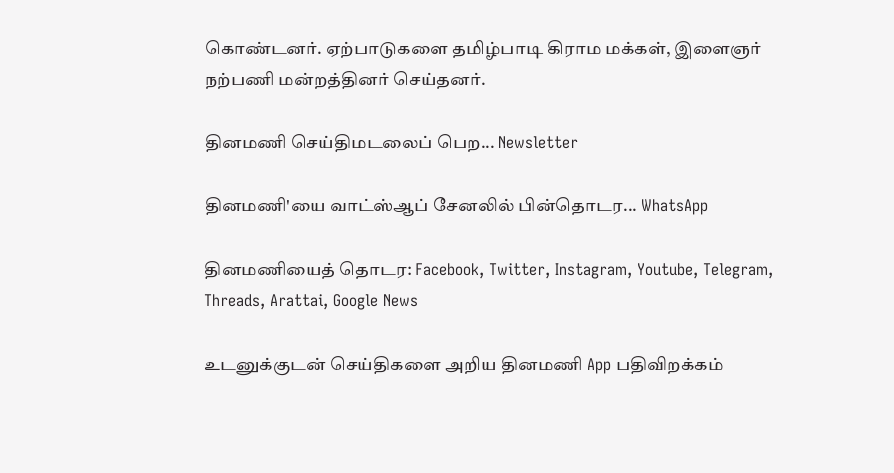கொண்டனர். ஏற்பாடுகளை தமிழ்பாடி கிராம மக்கள், இளைஞர் நற்பணி மன்றத்தினர் செய்தனர்.

தினமணி செய்திமடலைப் பெற... Newsletter

தினமணி'யை வாட்ஸ்ஆப் சேனலில் பின்தொடர... WhatsApp

தினமணியைத் தொடர: Facebook, Twitter, Instagram, Youtube, Telegram, Threads, Arattai, Google News

உடனுக்குடன் செய்திகளை அறிய தினமணி App பதிவிறக்கம்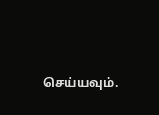செய்யவும்.